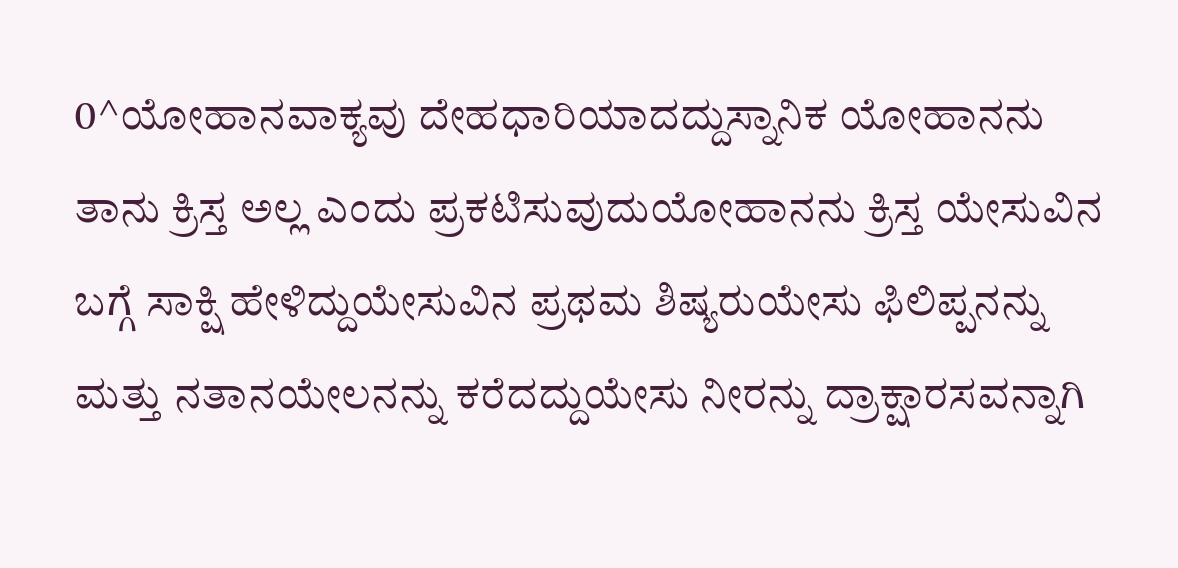0^ಯೋಹಾನವಾಕ್ಯವು ದೇಹಧಾರಿಯಾದದ್ದುಸ್ನಾನಿಕ ಯೋಹಾನನು ತಾನು ಕ್ರಿಸ್ತ ಅಲ್ಲ ಎಂದು ಪ್ರಕಟಿಸುವುದುಯೋಹಾನನು ಕ್ರಿಸ್ತ ಯೇಸುವಿನ ಬಗ್ಗೆ ಸಾಕ್ಷಿ ಹೇಳಿದ್ದುಯೇಸುವಿನ ಪ್ರಥಮ ಶಿಷ್ಯರುಯೇಸು ಫಿಲಿಪ್ಪನನ್ನು ಮತ್ತು ನತಾನಯೇಲನನ್ನು ಕರೆದದ್ದುಯೇಸು ನೀರನ್ನು ದ್ರಾಕ್ಷಾರಸವನ್ನಾಗಿ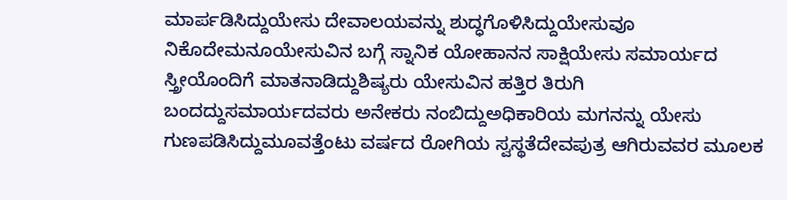ಮಾರ್ಪಡಿಸಿದ್ದುಯೇಸು ದೇವಾಲಯವನ್ನು ಶುದ್ಧಗೊಳಿಸಿದ್ದುಯೇಸುವೂ ನಿಕೊದೇಮನೂಯೇಸುವಿನ ಬಗ್ಗೆ ಸ್ನಾನಿಕ ಯೋಹಾನನ ಸಾಕ್ಷಿಯೇಸು ಸಮಾರ್ಯದ ಸ್ತ್ರೀಯೊಂದಿಗೆ ಮಾತನಾಡಿದ್ದುಶಿಷ್ಯರು ಯೇಸುವಿನ ಹತ್ತಿರ ತಿರುಗಿ ಬಂದದ್ದುಸಮಾರ್ಯದವರು ಅನೇಕರು ನಂಬಿದ್ದುಅಧಿಕಾರಿಯ ಮಗನನ್ನು ಯೇಸು ಗುಣಪಡಿಸಿದ್ದುಮೂವತ್ತೆಂಟು ವರ್ಷದ ರೋಗಿಯ ಸ್ವಸ್ಥತೆದೇವಪುತ್ರ ಆಗಿರುವವರ ಮೂಲಕ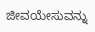ಜೀವಯೇಸುವನ್ನು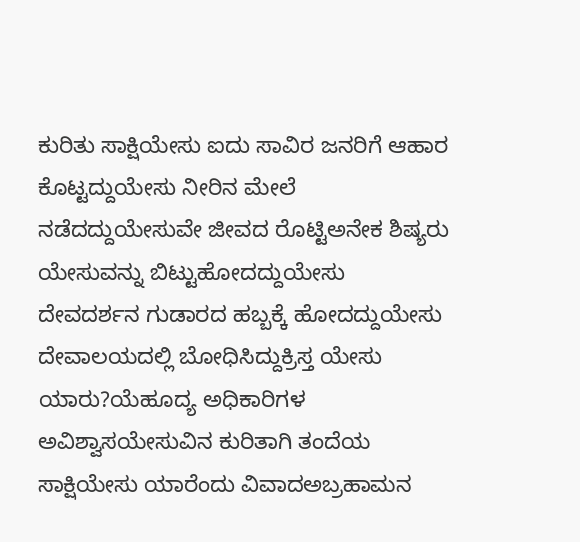ಕುರಿತು ಸಾಕ್ಷಿಯೇಸು ಐದು ಸಾವಿರ ಜನರಿಗೆ ಆಹಾರ ಕೊಟ್ಟದ್ದುಯೇಸು ನೀರಿನ ಮೇಲೆ ನಡೆದದ್ದುಯೇಸುವೇ ಜೀವದ ರೊಟ್ಟಿಅನೇಕ ಶಿಷ್ಯರು ಯೇಸುವನ್ನು ಬಿಟ್ಟುಹೋದದ್ದುಯೇಸು ದೇವದರ್ಶನ ಗುಡಾರದ ಹಬ್ಬಕ್ಕೆ ಹೋದದ್ದುಯೇಸು ದೇವಾಲಯದಲ್ಲಿ ಬೋಧಿಸಿದ್ದುಕ್ರಿಸ್ತ ಯೇಸು ಯಾರು?ಯೆಹೂದ್ಯ ಅಧಿಕಾರಿಗಳ ಅವಿಶ್ವಾಸಯೇಸುವಿನ ಕುರಿತಾಗಿ ತಂದೆಯ ಸಾಕ್ಷಿಯೇಸು ಯಾರೆಂದು ವಿವಾದಅಬ್ರಹಾಮನ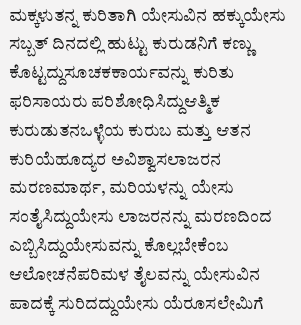ಮಕ್ಕಳುತನ್ನ ಕುರಿತಾಗಿ ಯೇಸುವಿನ ಹಕ್ಕುಯೇಸು ಸಬ್ಬತ್ ದಿನದಲ್ಲಿ ಹುಟ್ಟು ಕುರುಡನಿಗೆ ಕಣ್ಣು ಕೊಟ್ಟದ್ದುಸೂಚಕಕಾರ್ಯವನ್ನು ಕುರಿತು ಫರಿಸಾಯರು ಪರಿಶೋಧಿಸಿದ್ದುಆತ್ಮಿಕ ಕುರುಡುತನಒಳ್ಳೆಯ ಕುರುಬ ಮತ್ತು ಆತನ ಕುರಿಯೆಹೂದ್ಯರ ಅವಿಶ್ವಾಸಲಾಜರನ ಮರಣಮಾರ್ಥ, ಮರಿಯಳನ್ನು ಯೇಸು ಸಂತೈಸಿದ್ದುಯೇಸು ಲಾಜರನನ್ನು ಮರಣದಿಂದ ಎಬ್ಬಿಸಿದ್ದುಯೇಸುವನ್ನು ಕೊಲ್ಲಬೇಕೆಂಬ ಆಲೋಚನೆಪರಿಮಳ ತೈಲವನ್ನು ಯೇಸುವಿನ ಪಾದಕ್ಕೆ ಸುರಿದದ್ದುಯೇಸು ಯೆರೂಸಲೇಮಿಗೆ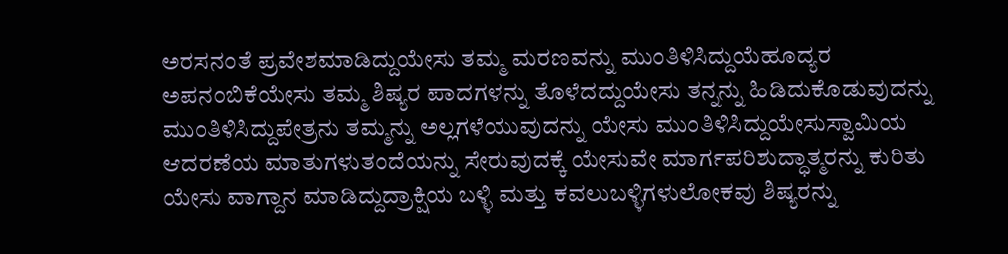ಅರಸನಂತೆ ಪ್ರವೇಶಮಾಡಿದ್ದುಯೇಸು ತಮ್ಮ ಮರಣವನ್ನು ಮುಂತಿಳಿಸಿದ್ದುಯೆಹೂದ್ಯರ ಅಪನಂಬಿಕೆಯೇಸು ತಮ್ಮ ಶಿಷ್ಯರ ಪಾದಗಳನ್ನು ತೊಳೆದದ್ದುಯೇಸು ತನ್ನನ್ನು ಹಿಡಿದುಕೊಡುವುದನ್ನು ಮುಂತಿಳಿಸಿದ್ದುಪೇತ್ರನು ತಮ್ಮನ್ನು ಅಲ್ಲಗಳೆಯುವುದನ್ನು ಯೇಸು ಮುಂತಿಳಿಸಿದ್ದುಯೇಸುಸ್ವಾಮಿಯ ಆದರಣೆಯ ಮಾತುಗಳುತಂದೆಯನ್ನು ಸೇರುವುದಕ್ಕೆ ಯೇಸುವೇ ಮಾರ್ಗಪರಿಶುದ್ಧಾತ್ಮರನ್ನು ಕುರಿತು ಯೇಸು ವಾಗ್ದಾನ ಮಾಡಿದ್ದುದ್ರಾಕ್ಷಿಯ ಬಳ್ಳಿ ಮತ್ತು ಕವಲುಬಳ್ಳಿಗಳುಲೋಕವು ಶಿಷ್ಯರನ್ನು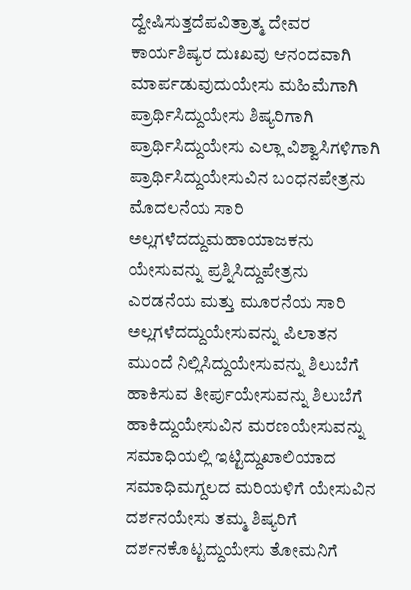ದ್ವೇಷಿಸುತ್ತದೆಪವಿತ್ರಾತ್ಮ ದೇವರ ಕಾರ್ಯಶಿಷ್ಯರ ದುಃಖವು ಆನಂದವಾಗಿ ಮಾರ್ಪಡುವುದುಯೇಸು ಮಹಿಮೆಗಾಗಿ ಪ್ರಾರ್ಥಿಸಿದ್ದುಯೇಸು ಶಿಷ್ಯರಿಗಾಗಿ ಪ್ರಾರ್ಥಿಸಿದ್ದುಯೇಸು ಎಲ್ಲಾ ವಿಶ್ವಾಸಿಗಳಿಗಾಗಿ ಪ್ರಾರ್ಥಿಸಿದ್ದುಯೇಸುವಿನ ಬಂಧನಪೇತ್ರನು ಮೊದಲನೆಯ ಸಾರಿ ಅಲ್ಲಗಳೆದದ್ದುಮಹಾಯಾಜಕನು ಯೇಸುವನ್ನು ಪ್ರಶ್ನಿಸಿದ್ದುಪೇತ್ರನು ಎರಡನೆಯ ಮತ್ತು ಮೂರನೆಯ ಸಾರಿ ಅಲ್ಲಗಳೆದದ್ದುಯೇಸುವನ್ನು ಪಿಲಾತನ ಮುಂದೆ ನಿಲ್ಲಿಸಿದ್ದುಯೇಸುವನ್ನು ಶಿಲುಬೆಗೆ ಹಾಕಿಸುವ ತೀರ್ಪುಯೇಸುವನ್ನು ಶಿಲುಬೆಗೆ ಹಾಕಿದ್ದುಯೇಸುವಿನ ಮರಣಯೇಸುವನ್ನು ಸಮಾಧಿಯಲ್ಲಿ ಇಟ್ಟಿದ್ದುಖಾಲಿಯಾದ ಸಮಾಧಿಮಗ್ದಲದ ಮರಿಯಳಿಗೆ ಯೇಸುವಿನ ದರ್ಶನಯೇಸು ತಮ್ಮ ಶಿಷ್ಯರಿಗೆ ದರ್ಶನಕೊಟ್ಟದ್ದುಯೇಸು ತೋಮನಿಗೆ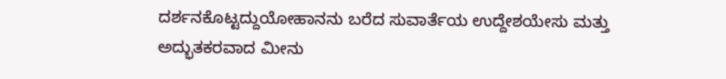ದರ್ಶನಕೊಟ್ಟದ್ದುಯೋಹಾನನು ಬರೆದ ಸುವಾರ್ತೆಯ ಉದ್ದೇಶಯೇಸು ಮತ್ತು ಅದ್ಭುತಕರವಾದ ಮೀನು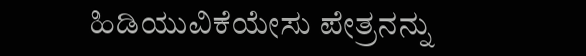ಹಿಡಿಯುವಿಕೆಯೇಸು ಪೇತ್ರನನ್ನು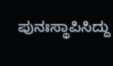ಪುನಃಸ್ಥಾಪಿಸಿದ್ದು